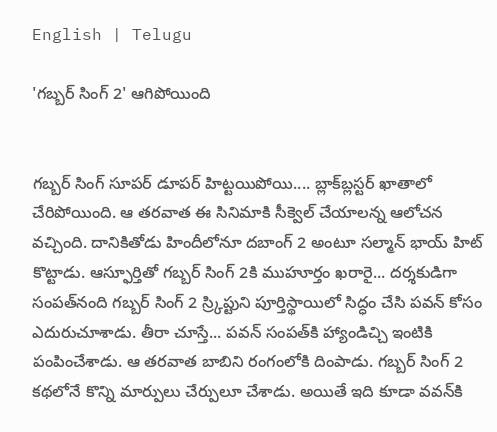English | Telugu

'గ‌బ్బ‌ర్ సింగ్ 2' ఆగిపోయింది


గ‌బ్బ‌ర్ సింగ్ సూప‌ర్ డూప‌ర్ హిట్ట‌యిపోయి.... బ్లాక్‌బ్ల‌స్ట‌ర్ ఖాతాలో చేరిపోయింది. ఆ త‌ర‌వాత ఈ సినిమాకి సీక్వెల్ చేయాల‌న్న ఆలోచ‌న వ‌చ్చింది. దానికితోడు హిందీలోనూ ద‌బాంగ్ 2 అంటూ స‌ల్మాన్ భాయ్ హిట్ కొట్టాడు. ఆస్ఫూర్తితో గ‌బ్బ‌ర్ సింగ్ 2కి ముహూర్తం ఖ‌రారై... ద‌ర్శ‌కుడిగా సంప‌త్‌నంది గ‌బ్బ‌ర్ సింగ్ 2 స్ర్కిప్టుని పూర్తిస్థాయిలో సిద్ధం చేసి ప‌వ‌న్ కోసం ఎదురుచూశాడు. తీరా చూస్తే... ప‌వ‌న్ సంప‌త్‌కి హ్యాండిచ్చి ఇంటికి పంపించేశాడు. ఆ త‌ర‌వాత బాబిని రంగంలోకి దింపాడు. గ‌బ్బ‌ర్ సింగ్ 2 క‌థ‌లోనే కొన్ని మార్పులు చేర్పులూ చేశాడు. అయితే ఇది కూడా వ‌వ‌న్‌కి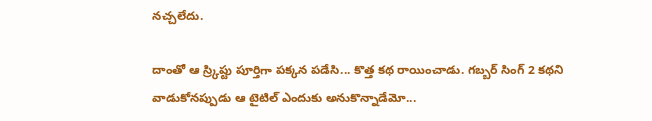న‌చ్చ‌లేదు.

దాంతో ఆ స్ర్కిప్టు పూర్తిగా ప‌క్క‌న ప‌డేసి... కొత్త క‌థ రాయించాడు. గ‌బ్బ‌ర్ సింగ్ 2 క‌థ‌ని వాడుకోనప్పుడు ఆ టైటిల్ ఎందుకు అనుకొన్నాడేమో...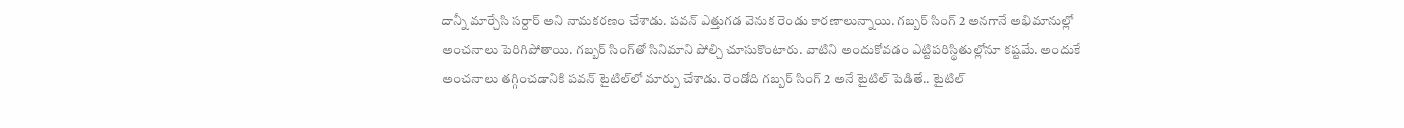దాన్నీ మార్చేసి స‌ర్దార్ అని నామ‌క‌ర‌ణం చేశాడు. ప‌వ‌న్ ఎత్తుగ‌డ వెనుక రెండు కార‌ణాలున్నాయి. గ‌బ్బ‌ర్ సింగ్ 2 అన‌గానే అభిమానుల్లో అంచ‌నాలు పెరిగిపోతాయి. గ‌బ్బ‌ర్ సింగ్‌తో సినిమాని పోల్చి చూసుకొంటారు. వాటిని అందుకోవ‌డం ఎట్టిప‌రిస్థితుల్లోనూ క‌ష్ట‌మే. అందుకే అంచ‌నాలు త‌గ్గించ‌డానికి ప‌వ‌న్ టైటిల్‌లో మార్పు చేశాడు. రెండోది గ‌బ్బ‌ర్ సింగ్ 2 అనే టైటిల్ పెడితే.. టైటిల్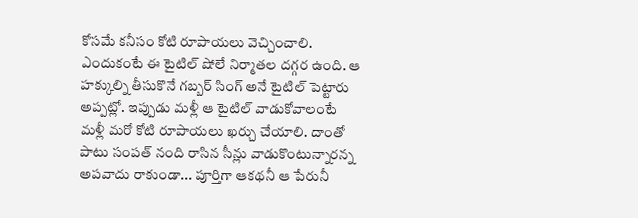కోసమే క‌నీసం కోటి రూపాయ‌లు వెచ్చించాలి. ఎందుకంటే ఈ టైటిల్ షోలే నిర్మాత‌ల ద‌గ్గ‌ర ఉంది. ఆ హ‌క్కుల్ని తీసుకొనే గ‌బ్బ‌ర్ సింగ్ అనే టైటిల్ పెట్టారు అప్ప‌ట్లో. ఇప్పుడు మ‌ళ్లీ ఆ టైటిల్ వాడుకోవాలంటే మ‌ళ్లీ మ‌రో కోటి రూపాయ‌లు ఖ‌ర్చు చేయాలి. దాంతో పాటు సంప‌త్ నంది రాసిన సీన్లు వాడుకొంటున్నార‌న్న అప‌వాదు రాకుండా... పూర్తిగా ఆక‌థ‌నీ ఆ పేరునీ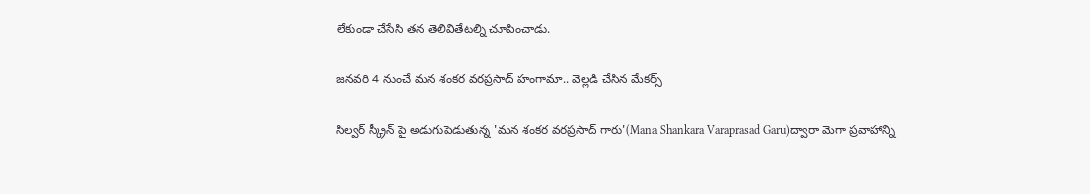లేకుండా చేసేసి త‌న తెలివితేట‌ల్ని చూపించాడు.

జనవరి 4 నుంచే మన శంకర వరప్రసాద్ హంగామా.. వెల్లడి చేసిన మేకర్స్

సిల్వర్ స్క్రీన్ పై అడుగుపెడుతున్న 'మన శంకర వరప్రసాద్ గారు'(Mana Shankara Varaprasad Garu)ద్వారా మెగా ప్రవాహాన్ని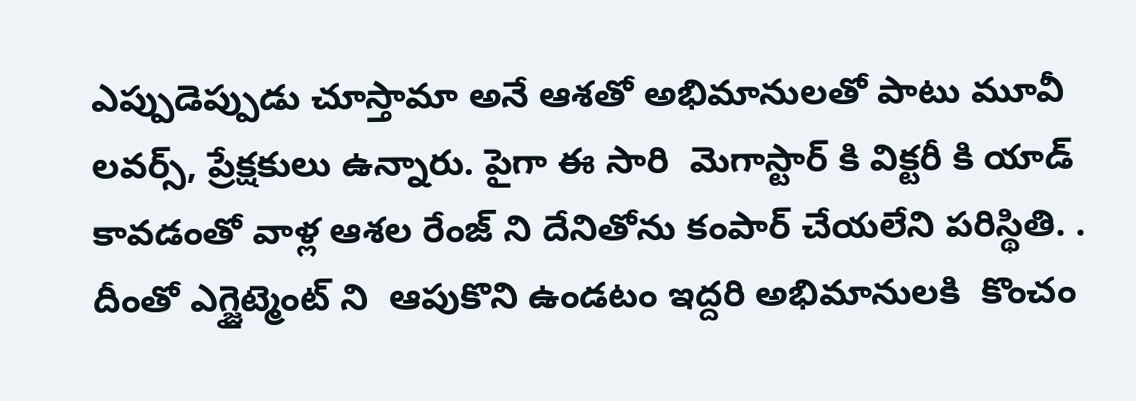ఎప్పుడెప్పుడు చూస్తామా అనే ఆశతో అభిమానులతో పాటు మూవీ లవర్స్, ప్రేక్షకులు ఉన్నారు. పైగా ఈ సారి  మెగాస్టార్ కి విక్టరీ కి యాడ్ కావడంతో వాళ్ల ఆశల రేంజ్ ని దేనితోను కంపార్ చేయలేని పరిస్థితి. . దీంతో ఎగ్జైట్మెంట్ ని  ఆపుకొని ఉండటం ఇద్దరి అభిమానులకి  కొంచం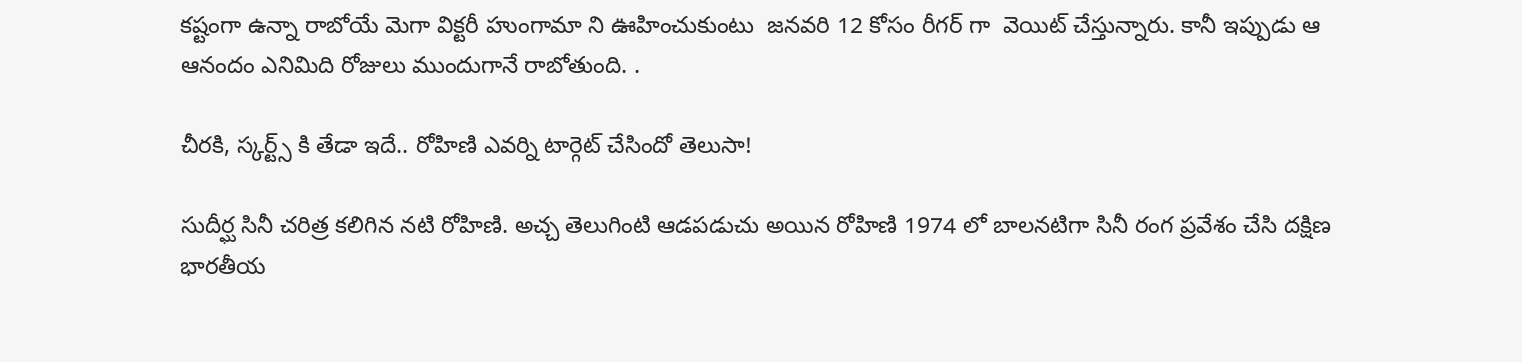కష్టంగా ఉన్నా రాబోయే మెగా విక్టరీ హుంగామా ని ఊహించుకుంటు  జనవరి 12 కోసం రీగర్ గా  వెయిట్ చేస్తున్నారు. కానీ ఇప్పుడు ఆ ఆనందం ఎనిమిది రోజులు ముందుగానే రాబోతుంది. .

చీరకి, స్కర్ట్స్ కి తేడా ఇదే.. రోహిణి ఎవర్ని టార్గెట్ చేసిందో తెలుసా!

సుదీర్ఘ సినీ చరిత్ర కలిగిన నటి రోహిణి. అచ్చ తెలుగింటి ఆడపడుచు అయిన రోహిణి 1974 లో బాలనటిగా సినీ రంగ ప్రవేశం చేసి దక్షిణ భారతీయ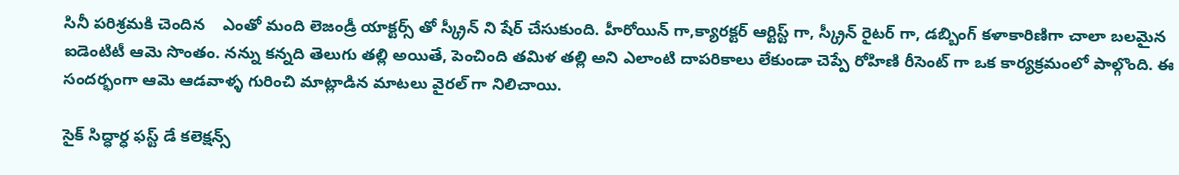సినీ పరిశ్రమకి చెందిన    ఎంతో మంది లెజండ్రీ యాక్టర్స్ తో స్క్రీన్ ని షేర్ చేసుకుంది. హీరోయిన్ గా,క్యారక్టర్ ఆర్టిస్ట్ గా, స్క్రీన్ రైటర్ గా, డబ్బింగ్ కళాకారిణిగా చాలా బలమైన ఐడెంటిటీ ఆమె సొంతం. నన్ను కన్నది తెలుగు తల్లి అయితే, పెంచింది తమిళ తల్లి అని ఎలాంటి దాపరికాలు లేకుండా చెప్పే రోహిణి రీసెంట్ గా ఒక కార్యక్రమంలో పాల్గొంది. ఈ సందర్భంగా ఆమె ఆడవాళ్ళ గురించి మాట్లాడిన మాటలు వైరల్ గా నిలిచాయి.

సైక్ సిద్ధార్ధ ఫస్ట్ డే కలెక్షన్స్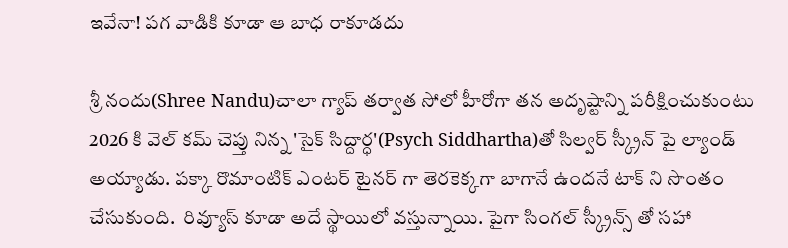ఇవేనా! పగ వాడికి కూడా ఆ బాధ రాకూడదు

శ్రీ నందు(Shree Nandu)చాలా గ్యాప్ తర్వాత సోలో హీరోగా తన అదృష్టాన్ని పరీక్షించుకుంటు 2026 కి వెల్ కమ్ చెప్తు నిన్న 'సైక్ సిద్దార్ధ'(Psych Siddhartha)తో సిల్వర్ స్క్రీన్ పై ల్యాండ్ అయ్యాడు. పక్కా రొమాంటిక్ ఎంటర్ టైనర్ గా తెరకెక్కగా బాగానే ఉందనే టాక్ ని సొంతం చేసుకుంది.  రివ్యూస్ కూడా అదే స్థాయిలో వస్తున్నాయి. పైగా సింగల్ స్క్రీన్స్ తో సహా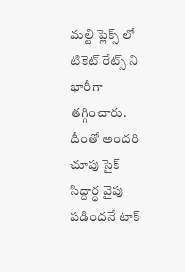మల్టి ప్లెక్స్ లో టికెట్ రేట్స్ ని భారీగా తగ్గించారు. దీంతో అందరి చూపు సైక్ సిద్దార్ధ వైపు పడిందనే టాక్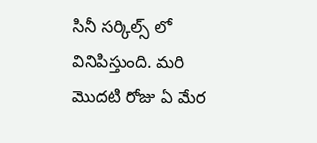సినీ సర్కిల్స్ లో వినిపిస్తుంది. మరి మొదటి రోజు ఏ మేర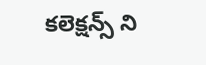కలెక్షన్స్ ని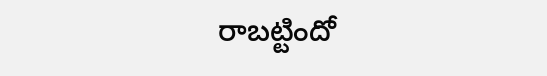రాబట్టిందో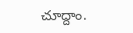చూద్దాం.